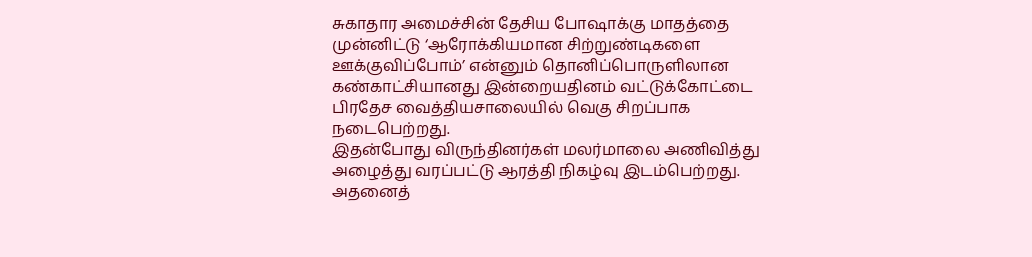சுகாதார அமைச்சின் தேசிய போஷாக்கு மாதத்தை முன்னிட்டு ‘ஆரோக்கியமான சிற்றுண்டிகளை ஊக்குவிப்போம்’ என்னும் தொனிப்பொருளிலான கண்காட்சியானது இன்றையதினம் வட்டுக்கோட்டை பிரதேச வைத்தியசாலையில் வெகு சிறப்பாக நடைபெற்றது.
இதன்போது விருந்தினர்கள் மலர்மாலை அணிவித்து அழைத்து வரப்பட்டு ஆரத்தி நிகழ்வு இடம்பெற்றது. அதனைத்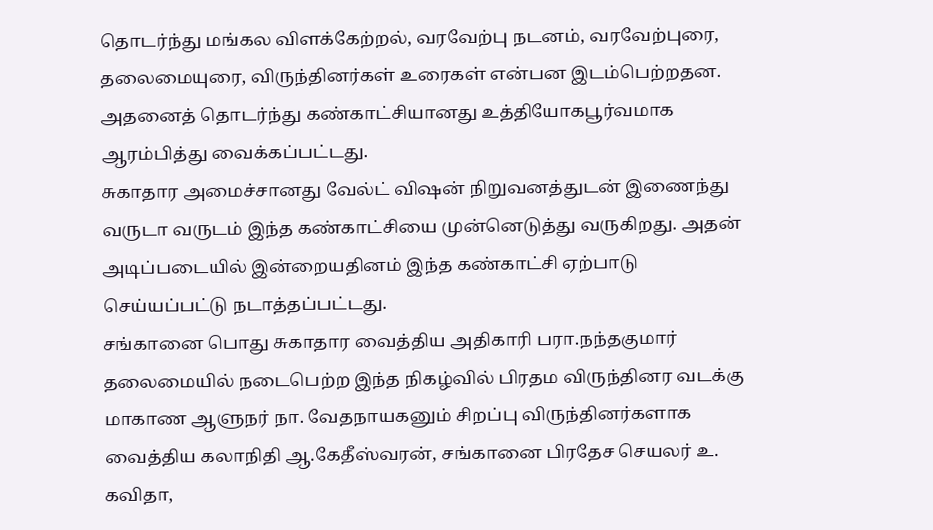தொடர்ந்து மங்கல விளக்கேற்றல், வரவேற்பு நடனம், வரவேற்புரை, தலைமையுரை, விருந்தினர்கள் உரைகள் என்பன இடம்பெற்றதன.
அதனைத் தொடர்ந்து கண்காட்சியானது உத்தியோகபூர்வமாக ஆரம்பித்து வைக்கப்பட்டது.
சுகாதார அமைச்சானது வேல்ட் விஷன் நிறுவனத்துடன் இணைந்து வருடா வருடம் இந்த கண்காட்சியை முன்னெடுத்து வருகிறது. அதன் அடிப்படையில் இன்றையதினம் இந்த கண்காட்சி ஏற்பாடு செய்யப்பட்டு நடாத்தப்பட்டது.
சங்கானை பொது சுகாதார வைத்திய அதிகாரி பரா.நந்தகுமார் தலைமையில் நடைபெற்ற இந்த நிகழ்வில் பிரதம விருந்தினர வடக்கு மாகாண ஆளுநர் நா. வேதநாயகனும் சிறப்பு விருந்தினர்களாக வைத்திய கலாநிதி ஆ.கேதீஸ்வரன், சங்கானை பிரதேச செயலர் உ. கவிதா,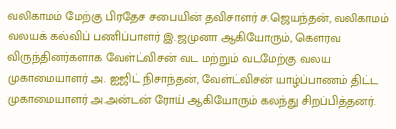வலிகாமம் மேற்கு பிரதேச சபையின் தவிசாளர் ச.ஜெயந்தன், வலிகாமம் வலயக் கல்விப் பணிப்பாளர் இ.ஜமுனா ஆகியோரும், கௌரவ விருந்தினர்களாக வேள்ட்விசன் வட மற்றும் வடமேற்கு வலய முகாமையாளர் அ. ஐஜிட் நிசாந்தன், வேள்ட்விசன் யாழ்ப்பாணம் திட்ட முகாமையாளர் அ.அன்டன் ரோய் ஆகியோரும் கலந்து சிறப்பித்தனர்.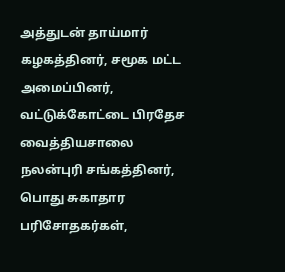அத்துடன் தாய்மார் கழகத்தினர், சமூக மட்ட அமைப்பினர், வட்டுக்கோட்டை பிரதேச வைத்தியசாலை நலன்புரி சங்கத்தினர், பொது சுகாதார பரிசோதகர்கள்,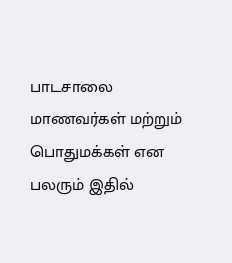பாடசாலை மாணவர்கள் மற்றும் பொதுமக்கள் என பலரும் இதில்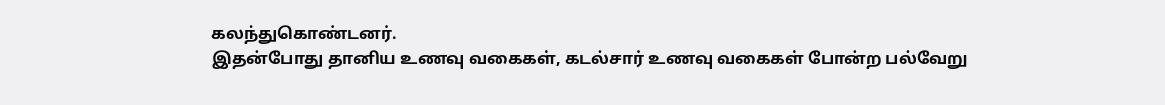கலந்துகொண்டனர்.
இதன்போது தானிய உணவு வகைகள், கடல்சார் உணவு வகைகள் போன்ற பல்வேறு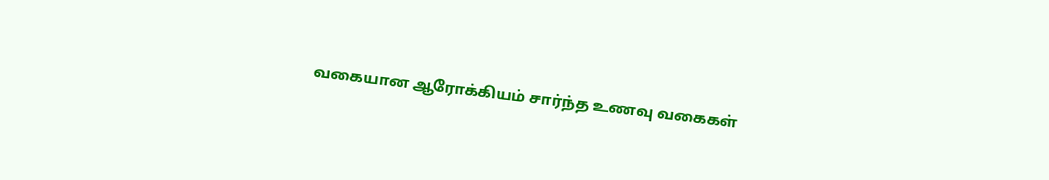வகையான ஆரோக்கியம் சார்ந்த உணவு வகைகள்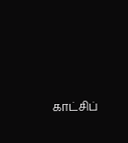காட்சிப்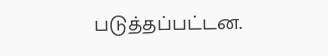படுத்தப்பட்டன.